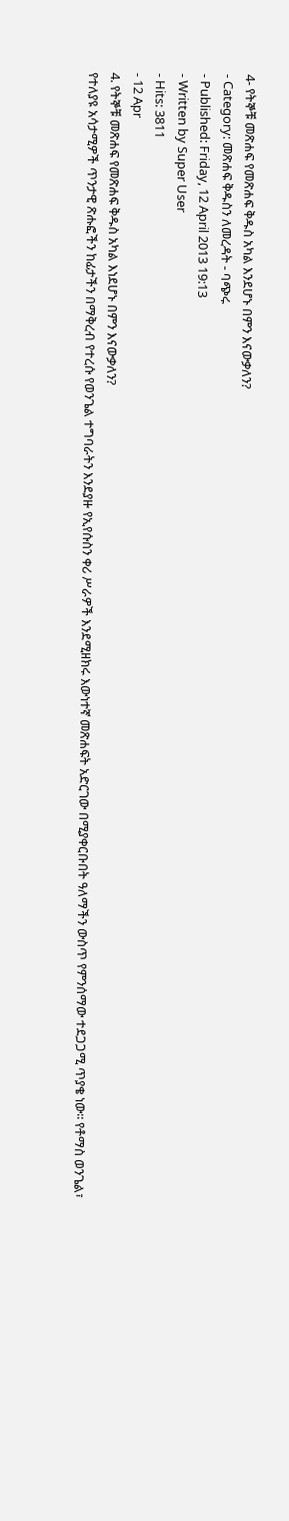4- የትኞቹ መጽሐፍ የመጽሐፍ ቅዱስ አካል እንደሆኑ በምን እናውቃለን?
- Category: መጽሐፍ ቅዱስን ለመረዳት - ባጭሩ
- Published: Friday, 12 April 2013 19:13
- Written by Super User
- Hits: 3811
- 12 Apr
4. የትኞቹ መጽሐፍ የመጽሐፍ ቅዱስ አካል እነደሆኑ በምን እናውቃለን?
የተለያዩ አሳታሚዎች ጥንታዊ ጽሑፎችን ከፊታችን በማቅረብ የተረሱ የወንጌል ተግባራትን እንደያዙ የኢየሱስን ቀሪ ሥራዎች እንደሚዘክሩ እውነተኛ መጽሐፍት አድርገው በሚያቀርቡበት ዓለማችን ውስጥ የምንሰማው ተደጋጋሚ ጥያቄ ነው፡፡ የቶማስ ወንጌል፣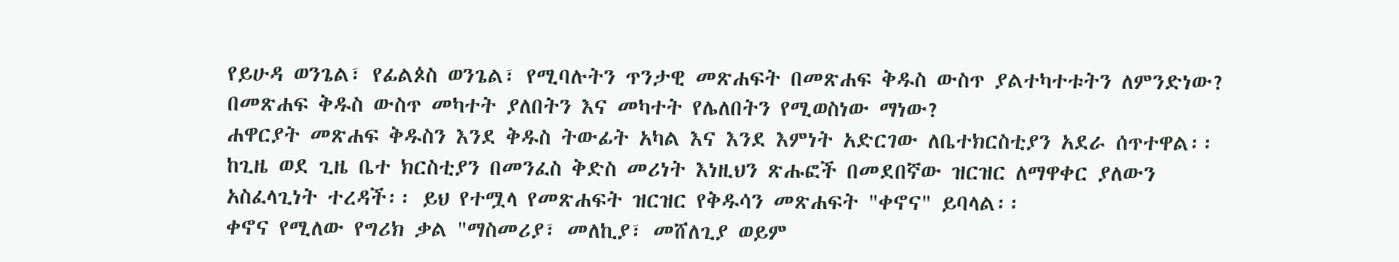የይሁዳ ወንጌል፣ የፊልጶስ ወንጌል፣ የሚባሉትን ጥንታዊ መጽሐፍት በመጽሐፍ ቅዱስ ውስጥ ያልተካተቱትን ለምንድነው? በመጽሐፍ ቅዱስ ውስጥ መካተት ያለበትን እና መካተት የሌለበትን የሚወስነው ማነው?
ሐዋርያት መጽሐፍ ቅዱስን እንደ ቅዱስ ትውፊት አካል እና እንደ እምነት አድርገው ለቤተክርስቲያን አደራ ሰጥተዋል፡፡ ከጊዜ ወደ ጊዜ ቤተ ክርስቲያን በመንፈስ ቅድስ መሪነት እነዚህን ጽሑፎች በመደበኛው ዝርዝር ለማዋቀር ያለውን አስፈላጊነት ተረዳች፡፡ ይህ የተሟላ የመጽሐፍት ዝርዝር የቅዱሳን መጽሐፍት "ቀኖና" ይባላል፡፡
ቀኖና የሚለው የግሪክ ቃል "ማስመሪያ፣ መለኪያ፣ መሸለጊያ ወይም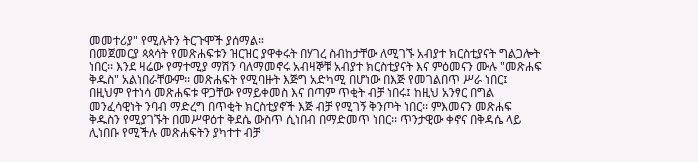መመተሪያ" የሚሉትን ትርጉሞች ያሰማል።
በመጀመርያ ጳጳሳት የመጽሐፍቱን ዝርዝር ያዋቀሩት በሃገረ ስብከታቸው ለሚገኙ አብያተ ክርስቲያናት ግልጋሎት ነበር፡፡ እንደ ዛሬው የማተሚያ ማሽን ባለማመኖሩ አብዛኞቹ አብያተ ክርስቲያናት እና ምዕመናን ሙሉ "መጽሐፍ ቅዱስ" አልነበራቸውም፡፡ መጽሐፍት የሚባዙት እጅግ አድካሚ በሆነው በእጅ የመገልበጥ ሥራ ነበር፤ በዚህም የተነሳ መጽሐፍቱ ዋጋቸው የማይቀመስ እና በጣም ጥቂት ብቻ ነበሩ፤ ከዚህ አንፃር በግል መንፈሳዊነት ንባብ ማድረግ በጥቂት ክርስቲያኖች እጅ ብቻ የሚገኝ ቅንጦት ነበር፡፡ ምእመናን መጽሐፍ ቅዱስን የሚያገኙት በመሥዋዕተ ቅደሴ ውስጥ ሲነበብ በማድመጥ ነበር፡፡ ጥንታዊው ቀኖና በቅዳሴ ላይ ሊነበቡ የሚችሉ መጽሐፍትን ያካተተ ብቻ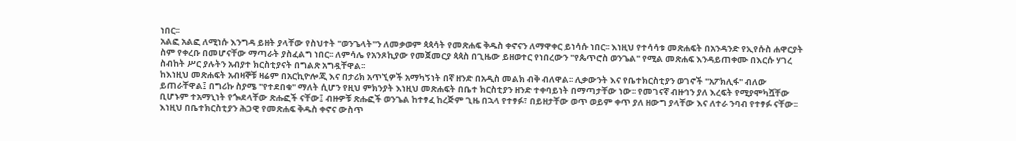ነበር፡፡
አልፎ አልፎ ለሚነሱ እንግዳ ይዘት ያላቸው የስህተት "ወንጌላት"ን ለመቃወም ጳጳሳት የመጽሐፍ ቅዱስ ቀኖናን ለማዋቀር ይነሳሱ ነበር፡፡ እነዚህ የተሳሳቱ መጽሐፍት በአንዳንድ የኢየሱስ ሐዋርያት ስም የቀረቡ በመሆናቸው ማጣራት ያስፈልግ ነበር፡፡ ለምሳሌ የአንጾኪያው የመጀመርያ ጳጳስ በጊዜው ይዘወተር የነበረውን "የጴጥሮስ ወንጌል" የሚል መጽሐፍ እንዳይጠቀሙ በእርሱ ሃገረ ስብከት ሥር ያሉትን አብያተ ክርስቲያናት በግልጽ አግዷቸዋል፡፡
ከእነዚህ መጽሐፍት አብዛኞቹ ዛሬም በአርኪዮሎጂ እና በታሪክ አጥኚዎች አማካኝነት በኛ ዘንድ በአዲስ መልክ ብቅ ብለዋል፡፡ ሊቃውንት እና የቤተክርስቲያን ወገኖች "አፖክሊፋ" ብለው ይጠራቸዋል፤ በግሪኩ ስያሜ "የተደበቁ" ማለት ሲሆን የዚህ ምክንያት እነዚህ መጽሐፍት በቤተ ክርስቲያን ዘንድ ተቀባይነት በማጣታቸው ነው፡፡ የመገናኛ ብዙኅን ያለ እረፍት የሚያሞካሿቸው ቢሆኑም ተአማኒነት የጐደላቸው ጽሑፎች ናቸው፤ ብዙዎቹ ጽሑፎች ወንጌል ከተፃፈ ከረጅም ጊዜ በኋላ የተፃፉ፣ በይዘታቸው ወጥ ወይም ቀጥ ያለ ዘውግ ያላቸው እና ለተራ ንባብ የተፃፉ ናቸው፡፡ እነዚህ በቤተክርስቲያን ሕጋዊ የመጽሐፍ ቅዱስ ቀኖና ውስጥ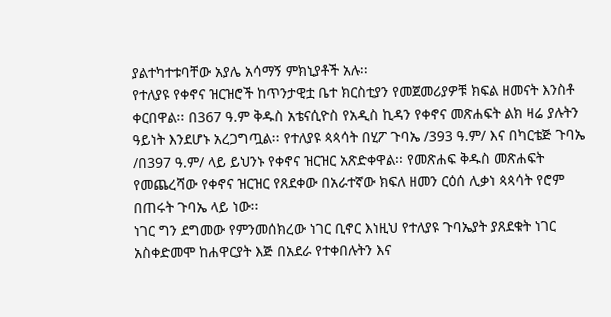ያልተካተቱባቸው አያሌ አሳማኝ ምክኒያቶች አሉ፡፡
የተለያዩ የቀኖና ዝርዝሮች ከጥንታዊቷ ቤተ ክርስቲያን የመጀመሪያዎቹ ክፍል ዘመናት እንስቶ ቀርበዋል፡፡ በ367 ዓ.ም ቅዱስ አቴናሲዮስ የአዲስ ኪዳን የቀኖና መጽሐፍት ልክ ዛሬ ያሉትን ዓይነት እንደሆኑ አረጋግጧል፡፡ የተለያዩ ጳጳሳት በሂፖ ጉባኤ /393 ዓ.ም/ እና በካርቴጅ ጉባኤ /በ397 ዓ.ም/ ላይ ይህንኑ የቀኖና ዝርዝር አጽድቀዋል፡፡ የመጽሐፍ ቅዱስ መጽሐፍት የመጨረሻው የቀኖና ዝርዝር የጸደቀው በአራተኛው ክፍለ ዘመን ርዕሰ ሊቃነ ጳጳሳት የሮም በጠሩት ጉባኤ ላይ ነው፡፡
ነገር ግን ደግመው የምንመሰክረው ነገር ቢኖር እነዚህ የተለያዩ ጉባኤያት ያጸደቁት ነገር አስቀድመሞ ከሐዋርያት እጅ በአደራ የተቀበሉትን እና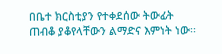በቤተ ክርስቲያን የተቀደሰው ትውፊት ጠብቆ ያቆየላቸውን ልማድና እምነት ነው፡፡